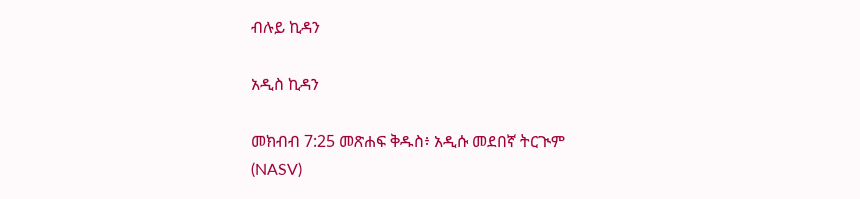ብሉይ ኪዳን

አዲስ ኪዳን

መክብብ 7:25 መጽሐፍ ቅዱስ፥ አዲሱ መደበኛ ትርጒም (NASV)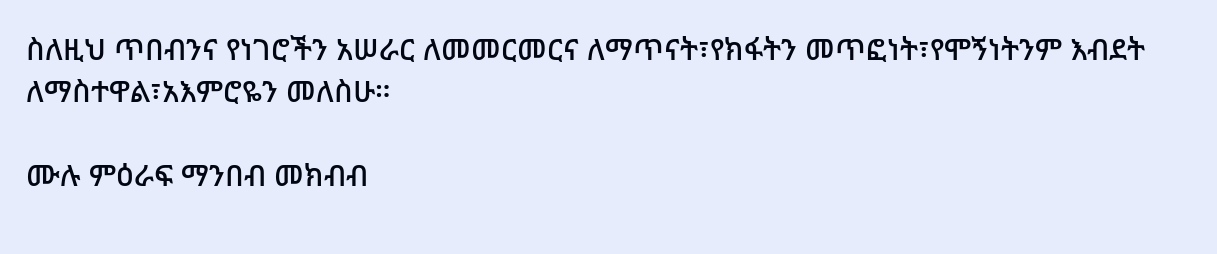ስለዚህ ጥበብንና የነገሮችን አሠራር ለመመርመርና ለማጥናት፣የክፋትን መጥፎነት፣የሞኝነትንም እብደት ለማስተዋል፣አእምሮዬን መለስሁ።

ሙሉ ምዕራፍ ማንበብ መክብብ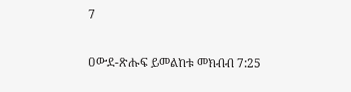7

ዐውደ-ጽሑፍ ይመልከቱ መክብብ 7:25